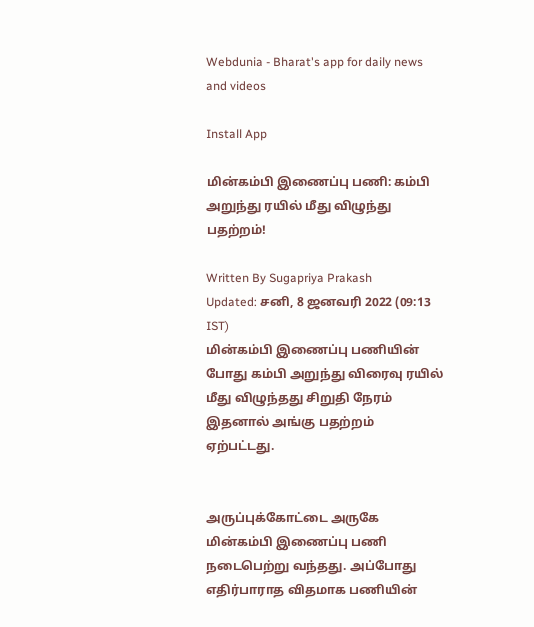Webdunia - Bharat's app for daily news and videos

Install App

மின்கம்பி இணைப்பு பணி: கம்பி அறுந்து ரயில் மீது விழுந்து பதற்றம்!

Written By Sugapriya Prakash
Updated: சனி, 8 ஜனவரி 2022 (09:13 IST)
மின்கம்பி இணைப்பு பணியின் போது கம்பி அறுந்து விரைவு ரயில் மீது விழுந்தது சிறுதி நேரம் இதனால் அங்கு பதற்றம் ஏற்பட்டது.


அருப்புக்கோட்டை அருகே மின்கம்பி இணைப்பு பணி நடைபெற்று வந்தது. அப்போது எதிர்பாராத விதமாக பணியின்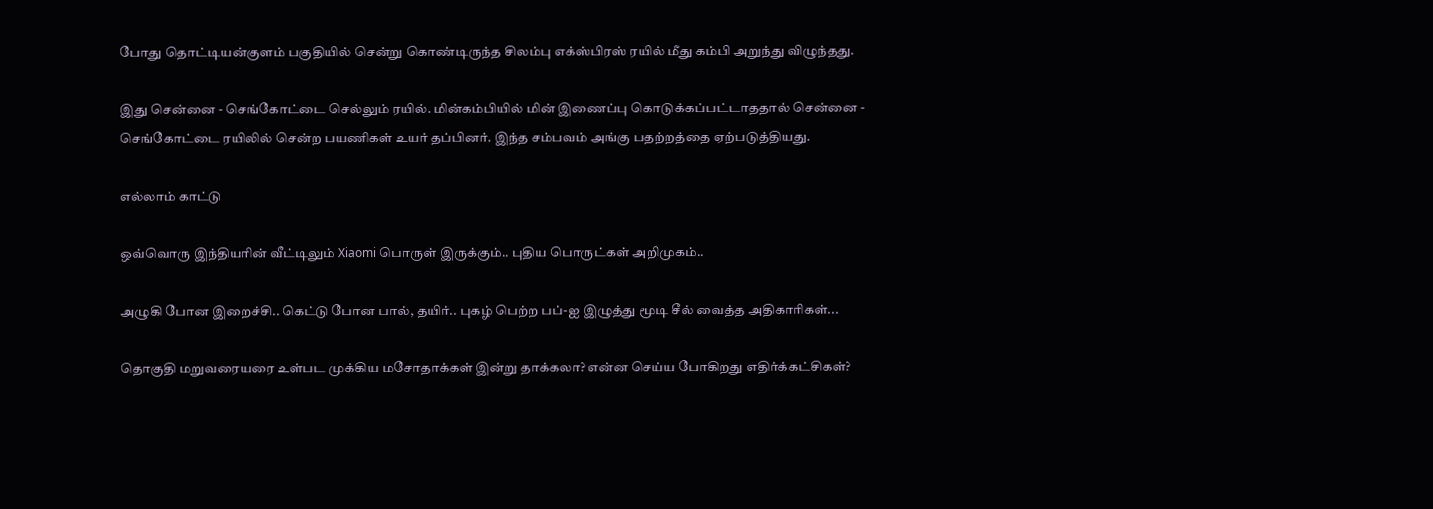போது தொட்டியன்குளம் பகுதியில் சென்று கொண்டிருந்த சிலம்பு எக்ஸ்பிரஸ் ரயில் மீது கம்பி அறுந்து விழுந்தது.

இது சென்னை - செங்கோட்டை செல்லும் ரயில். மின்கம்பியில் மின் இணைப்பு கொடுக்கப்பட்டாததால் சென்னை - செங்கோட்டை ரயிலில் சென்ற பயணிகள் உயர் தப்பினர். இந்த சம்பவம் அங்கு பதற்றத்தை ஏற்படுத்தியது.

எல்லாம் காட்டு

ஒவ்வொரு இந்தியரின் வீட்டிலும் Xiaomi பொருள் இருக்கும்.. புதிய பொருட்கள் அறிமுகம்..

அழுகி போன இறைச்சி.. கெட்டு போன பால், தயிர்.. புகழ் பெற்ற பப்-ஐ இழுத்து மூடி சீல் வைத்த அதிகாரிகள்...

தொகுதி மறுவரையரை உள்பட முக்கிய மசோதாக்கள் இன்று தாக்கலா? என்ன செய்ய போகிறது எதிர்க்கட்சிகள்?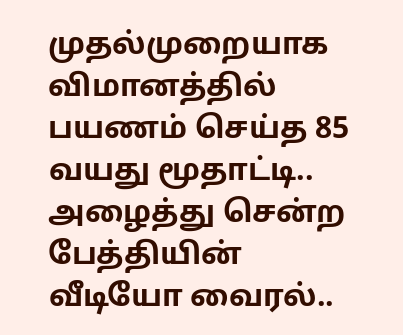முதல்முறையாக விமானத்தில் பயணம் செய்த 85 வயது மூதாட்டி.. அழைத்து சென்ற பேத்தியின் வீடியோ வைரல்..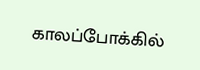காலப்போக்கில்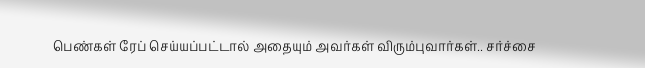பெண்கள் ரேப் செய்யப்பட்டால் அதையும் அவர்கள் விரும்புவார்கள்.. சர்ச்சை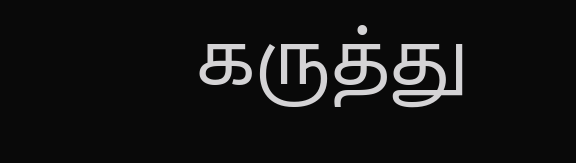கருத்து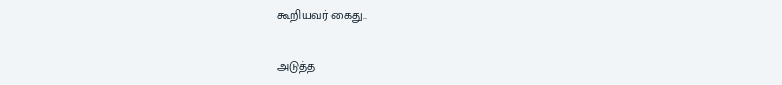கூறியவர் கைது..

அடுத்த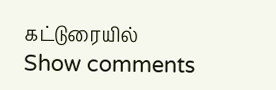கட்டுரையில்
Show comments